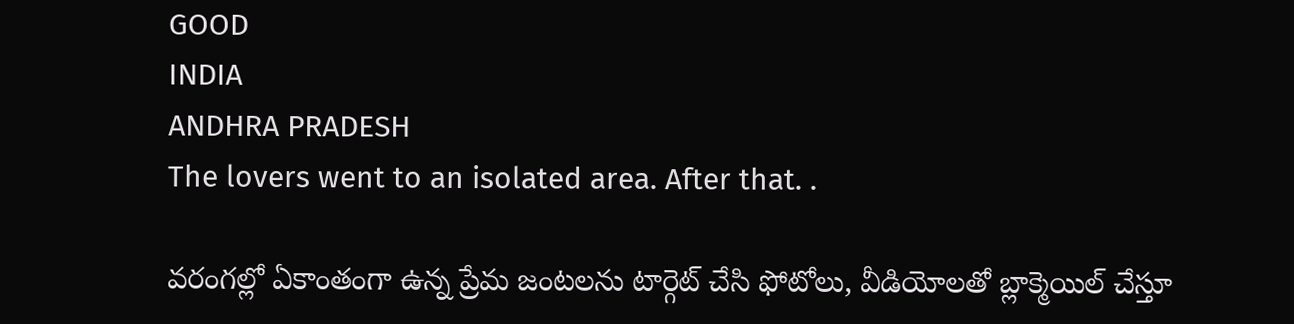GOOD
INDIA
ANDHRA PRADESH
The lovers went to an isolated area. After that. .

వరంగల్లో ఏకాంతంగా ఉన్న ప్రేమ జంటలను టార్గెట్ చేసి ఫోటోలు, వీడియోలతో బ్లాక్మెయిల్ చేస్తూ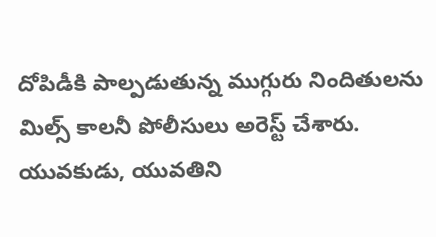దోపిడీకి పాల్పడుతున్న ముగ్గురు నిందితులను మిల్స్ కాలనీ పోలీసులు అరెస్ట్ చేశారు. యువకుడు, యువతిని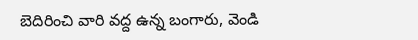బెదిరించి వారి వద్ద ఉన్న బంగారు, వెండి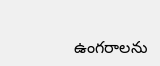ఉంగరాలను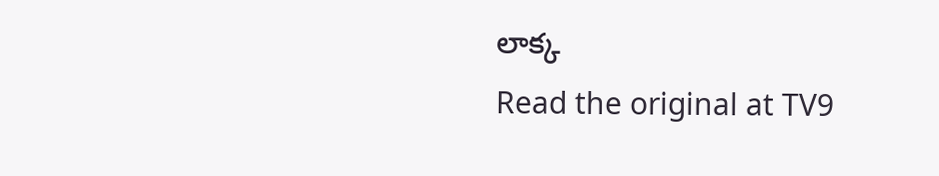లాక్క
Read the original at TV9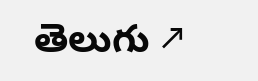తెలుగు ↗